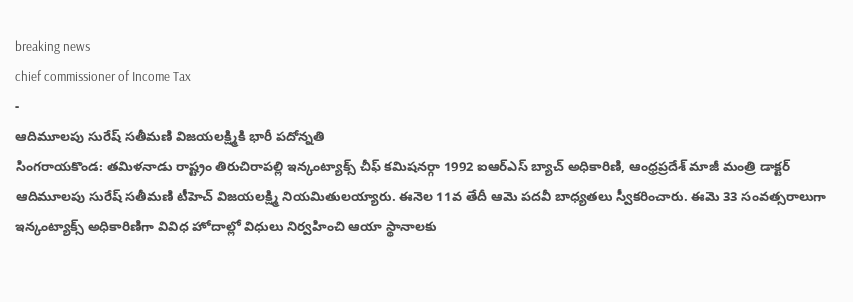breaking news
chief commissioner of Income Tax
-
ఆదిమూలపు సురేష్ సతీమణి విజయలక్ష్మికి భారీ పదోన్నతి
సింగరాయకొండ: తమిళనాడు రాష్ట్రం తిరుచిరాపల్లి ఇన్కంట్యాక్స్ చీఫ్ కమిషనర్గా 1992 ఐఆర్ఎస్ బ్యాచ్ అధికారిణి, ఆంధ్రప్రదేశ్ మాజీ మంత్రి డాక్టర్ ఆదిమూలపు సురేష్ సతీమణి టీహెచ్ విజయలక్ష్మి నియమితులయ్యారు. ఈనెల 11వ తేదీ ఆమె పదవీ బాధ్యతలు స్వీకరించారు. ఈమె 33 సంవత్సరాలుగా ఇన్కంట్యాక్స్ అధికారిణిగా వివిధ హోదాల్లో విధులు నిర్వహించి ఆయా స్థానాలకు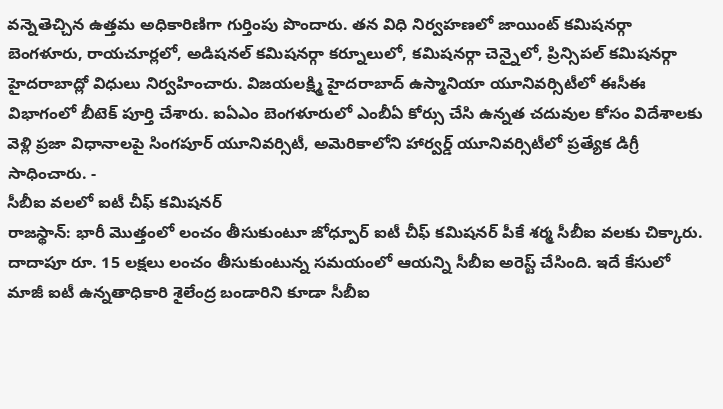వన్నెతెచ్చిన ఉత్తమ అధికారిణిగా గుర్తింపు పొందారు. తన విధి నిర్వహణలో జాయింట్ కమిషనర్గా బెంగళూరు, రాయచూర్లలో, అడిషనల్ కమిషనర్గా కర్నూలులో, కమిషనర్గా చెన్నైలో, ప్రిన్సిపల్ కమిషనర్గా హైదరాబాద్లో విధులు నిర్వహించారు. విజయలక్ష్మి హైదరాబాద్ ఉస్మానియా యూనివర్సిటీలో ఈసీఈ విభాగంలో బీటెక్ పూర్తి చేశారు. ఐఏఎం బెంగళూరులో ఎంబీఏ కోర్సు చేసి ఉన్నత చదువుల కోసం విదేశాలకు వెళ్లి ప్రజా విధానాలపై సింగపూర్ యూనివర్సిటీ, అమెరికాలోని హార్వర్డ్ యూనివర్సిటీలో ప్రత్యేక డిగ్రీ సాధించారు. -
సీబీఐ వలలో ఐటీ చీఫ్ కమిషనర్
రాజస్థాన్: భారీ మొత్తంలో లంచం తీసుకుంటూ జోధ్పూర్ ఐటీ చీఫ్ కమిషనర్ పీకే శర్మ సీబీఐ వలకు చిక్కారు. దాదాపూ రూ. 15 లక్షలు లంచం తీసుకుంటున్న సమయంలో ఆయన్ని సీబీఐ అరెస్ట్ చేసింది. ఇదే కేసులో మాజీ ఐటీ ఉన్నతాధికారి శైలేంద్ర బండారిని కూడా సీబీఐ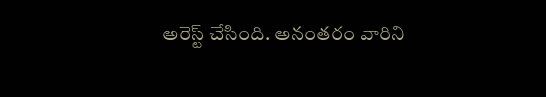అరెస్ట్ చేసింది. అనంతరం వారిని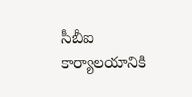సీబీఐ కార్యాలయానికి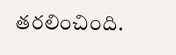తరలించింది.